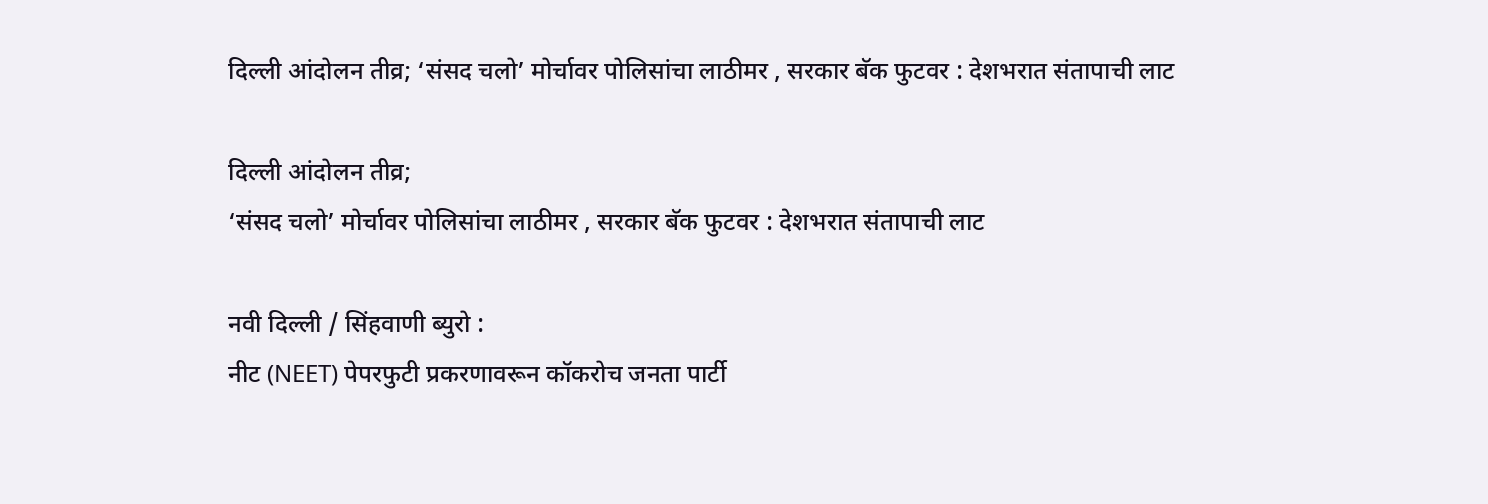दिल्ली आंदोलन तीव्र; ‘संसद चलो’ मोर्चावर पोलिसांचा लाठीमर , सरकार बॅक फुटवर : देशभरात संतापाची लाट

दिल्ली आंदोलन तीव्र;
‘संसद चलो’ मोर्चावर पोलिसांचा लाठीमर , सरकार बॅक फुटवर : देशभरात संतापाची लाट

नवी दिल्ली / सिंहवाणी ब्युरो :
नीट (NEET) पेपरफुटी प्रकरणावरून कॉकरोच जनता पार्टी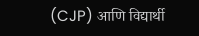(CJP) आणि विद्यार्थी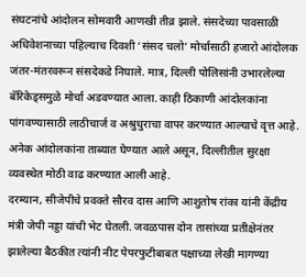संघटनांचे आंदोलन सोमवारी आणखी तीव्र झाले. संसदेच्या पावसाळी अधिवेशनाच्या पहिल्याच दिवशी ‘संसद चलो’ मोर्चासाठी हजारो आंदोलक जंतर-मंतरवरून संसदेकडे निघाले. मात्र, दिल्ली पोलिसांनी उभारलेल्या बॅरिकेड्समुळे मोर्चा अडवण्यात आला. काही ठिकाणी आंदोलकांना पांगवण्यासाठी लाठीचार्ज व अश्रुधुराचा वापर करण्यात आल्याचे वृत्त आहे. अनेक आंदोलकांना ताब्यात घेण्यात आले असून, दिल्लीतील सुरक्षा व्यवस्थेत मोठी वाढ करण्यात आली आहे.
दरम्यान, सीजेपीचे प्रवक्ते सौरव दास आणि आशुतोष रांका यांनी केंद्रीय मंत्री जेपी नड्डा यांची भेट घेतली. जवळपास दोन तासांच्या प्रतीक्षेनंतर झालेल्या बैठकीत त्यांनी नीट पेपरफुटीबाबत पक्षाच्या लेखी मागण्या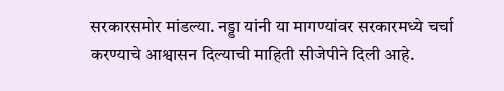सरकारसमोर मांडल्या. नड्डा यांनी या मागण्यांवर सरकारमध्ये चर्चा करण्याचे आश्वासन दिल्याची माहिती सीजेपीने दिली आहे.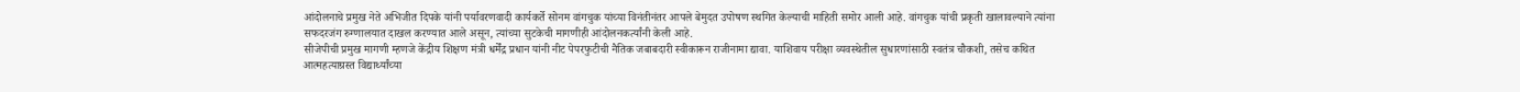आंदोलनाचे प्रमुख नेते अभिजीत दिपके यांनी पर्यावरणवादी कार्यकर्ते सोनम वांगचुक यांच्या विनंतीनंतर आपले बेमुदत उपोषण स्थगित केल्याची माहिती समोर आली आहे. वांगचुक यांची प्रकृती खालावल्याने त्यांना सफदरजंग रुग्णालयात दाखल करण्यात आले असून, त्यांच्या सुटकेची मागणीही आंदोलनकर्त्यांनी केली आहे.
सीजेपीची प्रमुख मागणी म्हणजे केंद्रीय शिक्षण मंत्री धर्मेंद्र प्रधान यांनी नीट पेपरफुटीची नैतिक जबाबदारी स्वीकारून राजीनामा द्यावा. याशिवाय परीक्षा व्यवस्थेतील सुधारणांसाठी स्वतंत्र चौकशी, तसेच कथित आत्महत्याग्रस्त विद्यार्थ्यांच्या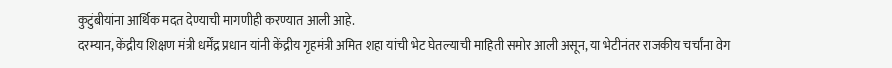कुटुंबीयांना आर्थिक मदत देण्याची मागणीही करण्यात आली आहे.
दरम्यान, केंद्रीय शिक्षण मंत्री धर्मेंद्र प्रधान यांनी केंद्रीय गृहमंत्री अमित शहा यांची भेट घेतल्याची माहिती समोर आली असून, या भेटीनंतर राजकीय चर्चांना वेग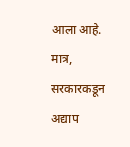आला आहे. मात्र, सरकारकडून अद्याप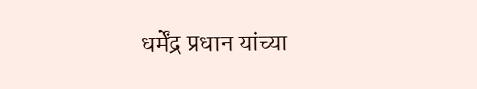धर्मेंद्र प्रधान यांच्या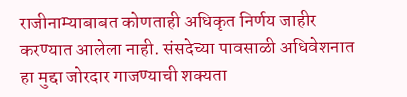राजीनाम्याबाबत कोणताही अधिकृत निर्णय जाहीर करण्यात आलेला नाही. संसदेच्या पावसाळी अधिवेशनात हा मुद्दा जोरदार गाजण्याची शक्यता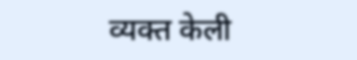व्यक्त केली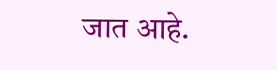जात आहे.